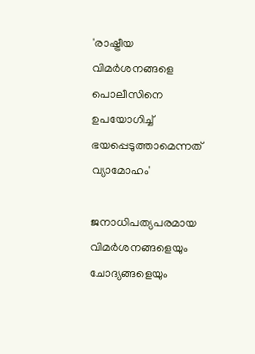'രാഷ്ട്രീയ വിമര്‍ശനങ്ങളെ പൊലീസിനെ ഉപയോഗിച്ച് ഭയപ്പെടുത്താമെന്നത് വ്യാമോഹം'

ജനാധിപത്യപരമായ വിമര്‍ശനങ്ങളെയും ചോദ്യങ്ങളെയും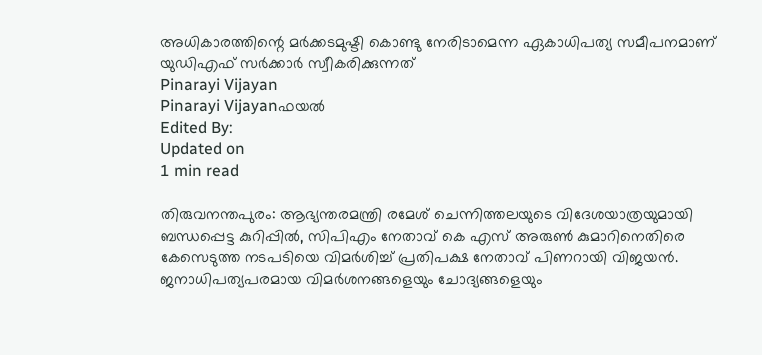അധികാരത്തിന്റെ മര്‍ക്കടമുഷ്ടി കൊണ്ടു നേരിടാമെന്ന ഏകാധിപത്യ സമീപനമാണ് യുഡിഎഫ് സര്‍ക്കാര്‍ സ്വീകരിക്കുന്നത്
Pinarayi Vijayan
Pinarayi Vijayanഫയൽ
Edited By:
Updated on
1 min read

തിരുവനന്തപുരം: ആഭ്യന്തരമന്ത്രി രമേശ് ചെന്നിത്തലയുടെ വിദേശയാത്രയുമായി ബന്ധപ്പെട്ട കുറിപ്പില്‍, സിപിഎം നേതാവ് കെ എസ് അരുണ്‍ കുമാറിനെതിരെ കേസെടുത്ത നടപടിയെ വിമര്‍ശിച്ച് പ്രതിപക്ഷ നേതാവ് പിണറായി വിജയന്‍. ജനാധിപത്യപരമായ വിമര്‍ശനങ്ങളെയും ചോദ്യങ്ങളെയും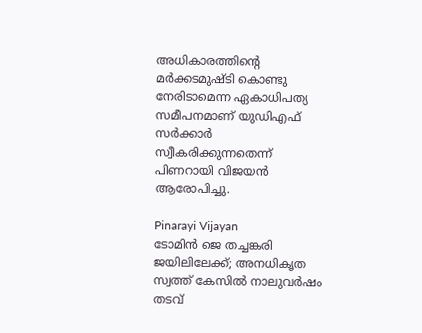അധികാരത്തിന്റെ മര്‍ക്കടമുഷ്ടി കൊണ്ടു നേരിടാമെന്ന ഏകാധിപത്യ സമീപനമാണ് യുഡിഎഫ് സര്‍ക്കാര്‍ സ്വീകരിക്കുന്നതെന്ന് പിണറായി വിജയന്‍ ആരോപിച്ചു.

Pinarayi Vijayan
ടോമിന്‍ ജെ തച്ചങ്കരി ജയിലിലേക്ക്‌; അനധികൃത സ്വത്ത് കേസില്‍ നാലുവര്‍ഷം തടവ്‌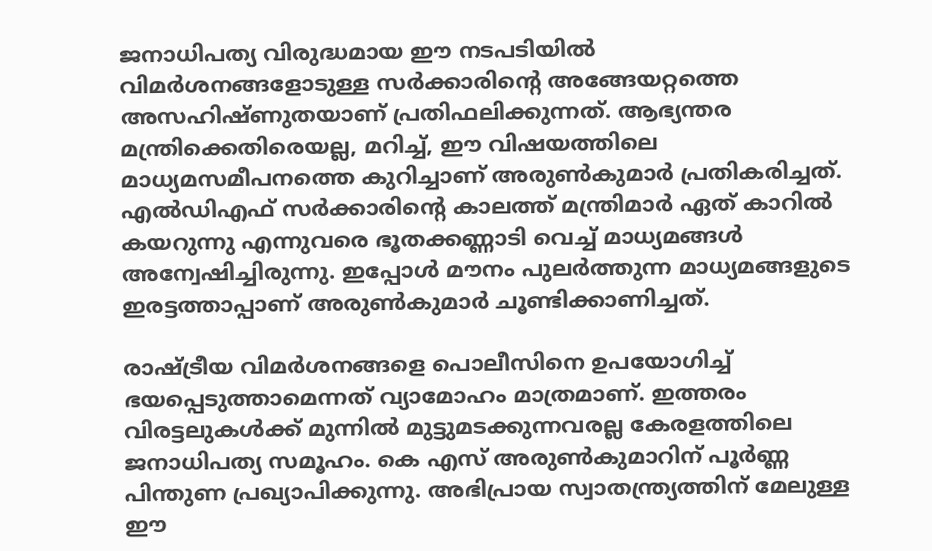ജനാധിപത്യ വിരുദ്ധമായ ഈ നടപടിയില്‍ വിമര്‍ശനങ്ങളോടുള്ള സര്‍ക്കാരിന്റെ അങ്ങേയറ്റത്തെ അസഹിഷ്ണുതയാണ് പ്രതിഫലിക്കുന്നത്. ആഭ്യന്തര മന്ത്രിക്കെതിരെയല്ല, മറിച്ച്, ഈ വിഷയത്തിലെ മാധ്യമസമീപനത്തെ കുറിച്ചാണ് അരുണ്‍കുമാര്‍ പ്രതികരിച്ചത്. എല്‍ഡിഎഫ് സര്‍ക്കാരിന്റെ കാലത്ത് മന്ത്രിമാര്‍ ഏത് കാറില്‍ കയറുന്നു എന്നുവരെ ഭൂതക്കണ്ണാടി വെച്ച് മാധ്യമങ്ങള്‍ അന്വേഷിച്ചിരുന്നു. ഇപ്പോള്‍ മൗനം പുലര്‍ത്തുന്ന മാധ്യമങ്ങളുടെ ഇരട്ടത്താപ്പാണ് അരുണ്‍കുമാര്‍ ചൂണ്ടിക്കാണിച്ചത്.

രാഷ്ട്രീയ വിമര്‍ശനങ്ങളെ പൊലീസിനെ ഉപയോഗിച്ച് ഭയപ്പെടുത്താമെന്നത് വ്യാമോഹം മാത്രമാണ്. ഇത്തരം വിരട്ടലുകള്‍ക്ക് മുന്നില്‍ മുട്ടുമടക്കുന്നവരല്ല കേരളത്തിലെ ജനാധിപത്യ സമൂഹം. കെ എസ് അരുണ്‍കുമാറിന് പൂര്‍ണ്ണ പിന്തുണ പ്രഖ്യാപിക്കുന്നു. അഭിപ്രായ സ്വാതന്ത്ര്യത്തിന് മേലുള്ള ഈ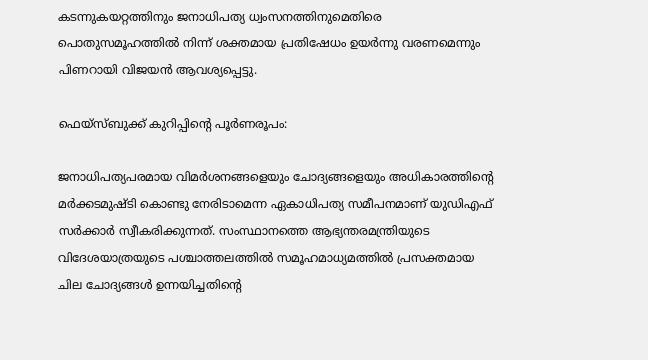കടന്നുകയറ്റത്തിനും ജനാധിപത്യ ധ്വംസനത്തിനുമെതിരെ പൊതുസമൂഹത്തില്‍ നിന്ന് ശക്തമായ പ്രതിഷേധം ഉയര്‍ന്നു വരണമെന്നും പിണറായി വിജയന്‍ ആവശ്യപ്പെട്ടു.

ഫെയ്‌സ്ബുക്ക് കുറിപ്പിന്റെ പൂര്‍ണരൂപം:

ജനാധിപത്യപരമായ വിമര്‍ശനങ്ങളെയും ചോദ്യങ്ങളെയും അധികാരത്തിന്റെ മര്‍ക്കടമുഷ്ടി കൊണ്ടു നേരിടാമെന്ന ഏകാധിപത്യ സമീപനമാണ് യുഡിഎഫ് സര്‍ക്കാര്‍ സ്വീകരിക്കുന്നത്. സംസ്ഥാനത്തെ ആഭ്യന്തരമന്ത്രിയുടെ വിദേശയാത്രയുടെ പശ്ചാത്തലത്തില്‍ സമൂഹമാധ്യമത്തില്‍ പ്രസക്തമായ ചില ചോദ്യങ്ങള്‍ ഉന്നയിച്ചതിന്റെ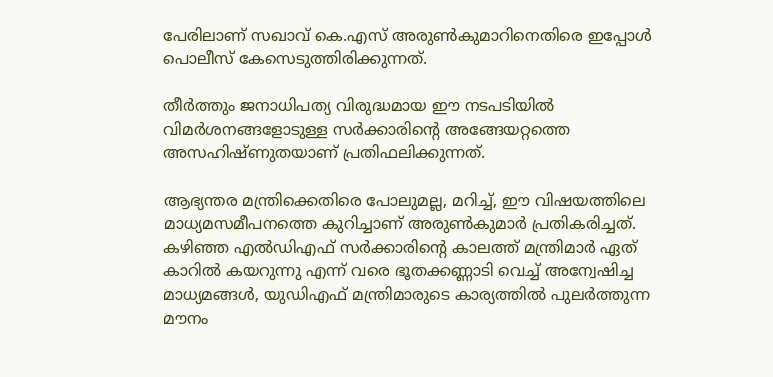പേരിലാണ് സഖാവ് കെ.എസ് അരുണ്‍കുമാറിനെതിരെ ഇപ്പോള്‍ പൊലീസ് കേസെടുത്തിരിക്കുന്നത്.

തീര്‍ത്തും ജനാധിപത്യ വിരുദ്ധമായ ഈ നടപടിയില്‍ വിമര്‍ശനങ്ങളോടുള്ള സര്‍ക്കാരിന്റെ അങ്ങേയറ്റത്തെ അസഹിഷ്ണുതയാണ് പ്രതിഫലിക്കുന്നത്.

ആഭ്യന്തര മന്ത്രിക്കെതിരെ പോലുമല്ല, മറിച്ച്, ഈ വിഷയത്തിലെ മാധ്യമസമീപനത്തെ കുറിച്ചാണ് അരുണ്‍കുമാര്‍ പ്രതികരിച്ചത്. കഴിഞ്ഞ എല്‍ഡിഎഫ് സര്‍ക്കാരിന്റെ കാലത്ത് മന്ത്രിമാര്‍ ഏത് കാറില്‍ കയറുന്നു എന്ന് വരെ ഭൂതക്കണ്ണാടി വെച്ച് അന്വേഷിച്ച മാധ്യമങ്ങള്‍, യുഡിഎഫ് മന്ത്രിമാരുടെ കാര്യത്തില്‍ പുലര്‍ത്തുന്ന മൗനം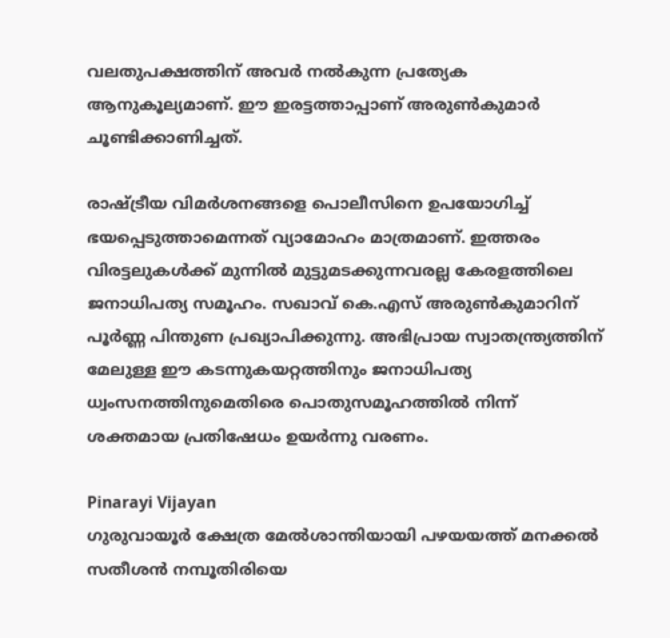വലതുപക്ഷത്തിന് അവര്‍ നല്‍കുന്ന പ്രത്യേക ആനുകൂല്യമാണ്. ഈ ഇരട്ടത്താപ്പാണ് അരുണ്‍കുമാര്‍ ചൂണ്ടിക്കാണിച്ചത്.

രാഷ്ട്രീയ വിമര്‍ശനങ്ങളെ പൊലീസിനെ ഉപയോഗിച്ച് ഭയപ്പെടുത്താമെന്നത് വ്യാമോഹം മാത്രമാണ്. ഇത്തരം വിരട്ടലുകള്‍ക്ക് മുന്നില്‍ മുട്ടുമടക്കുന്നവരല്ല കേരളത്തിലെ ജനാധിപത്യ സമൂഹം. സഖാവ് കെ.എസ് അരുണ്‍കുമാറിന് പൂര്‍ണ്ണ പിന്തുണ പ്രഖ്യാപിക്കുന്നു. അഭിപ്രായ സ്വാതന്ത്ര്യത്തിന് മേലുള്ള ഈ കടന്നുകയറ്റത്തിനും ജനാധിപത്യ ധ്വംസനത്തിനുമെതിരെ പൊതുസമൂഹത്തില്‍ നിന്ന് ശക്തമായ പ്രതിഷേധം ഉയര്‍ന്നു വരണം.

Pinarayi Vijayan
ഗുരുവായൂർ ക്ഷേത്ര മേൽശാന്തിയായി പഴയയത്ത് മനക്കൽ സതീശൻ നമ്പൂതിരിയെ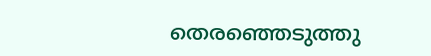തെരഞ്ഞെടുത്തു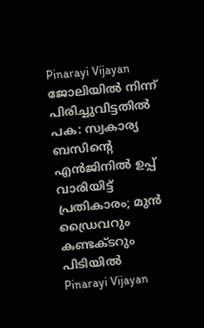Pinarayi Vijayan
ജോലിയിൽ നിന്ന് പിരിച്ചുവിട്ടതിൽ പക: സ്വകാര്യ ബസിന്റെ എൻജിനിൽ ഉപ്പ് വാരിയിട്ട് പ്രതികാരം; മുൻ ഡ്രൈവറും കണ്ടക്ടറും പിടിയിൽ
Pinarayi Vijayan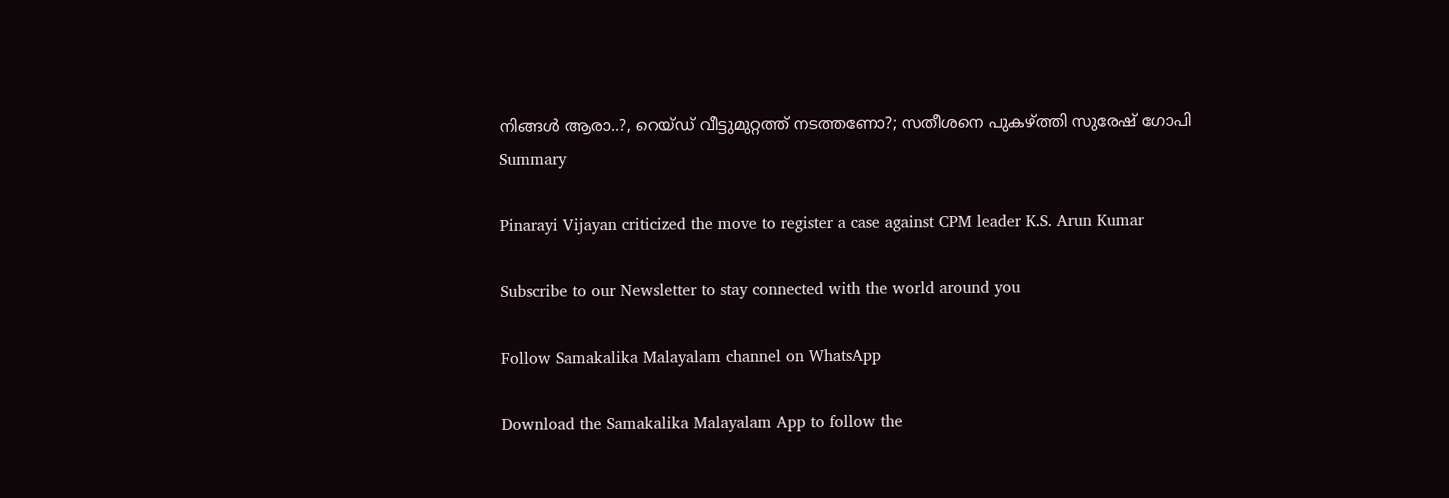നിങ്ങള്‍ ആരാ..?, റെയ്ഡ് വീട്ടുമുറ്റത്ത് നടത്തണോ?; സതീശനെ പുകഴ്ത്തി സുരേഷ് ഗോപി
Summary

Pinarayi Vijayan criticized the move to register a case against CPM leader K.S. Arun Kumar

Subscribe to our Newsletter to stay connected with the world around you

Follow Samakalika Malayalam channel on WhatsApp

Download the Samakalika Malayalam App to follow the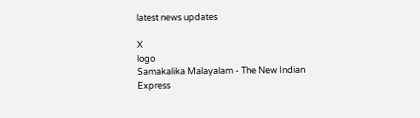latest news updates

X
logo
Samakalika Malayalam - The New Indian Express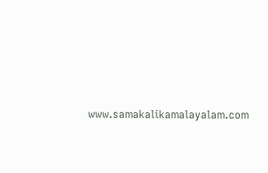www.samakalikamalayalam.com